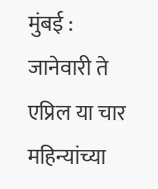मुंबई : जानेवारी ते एप्रिल या चार महिन्यांच्या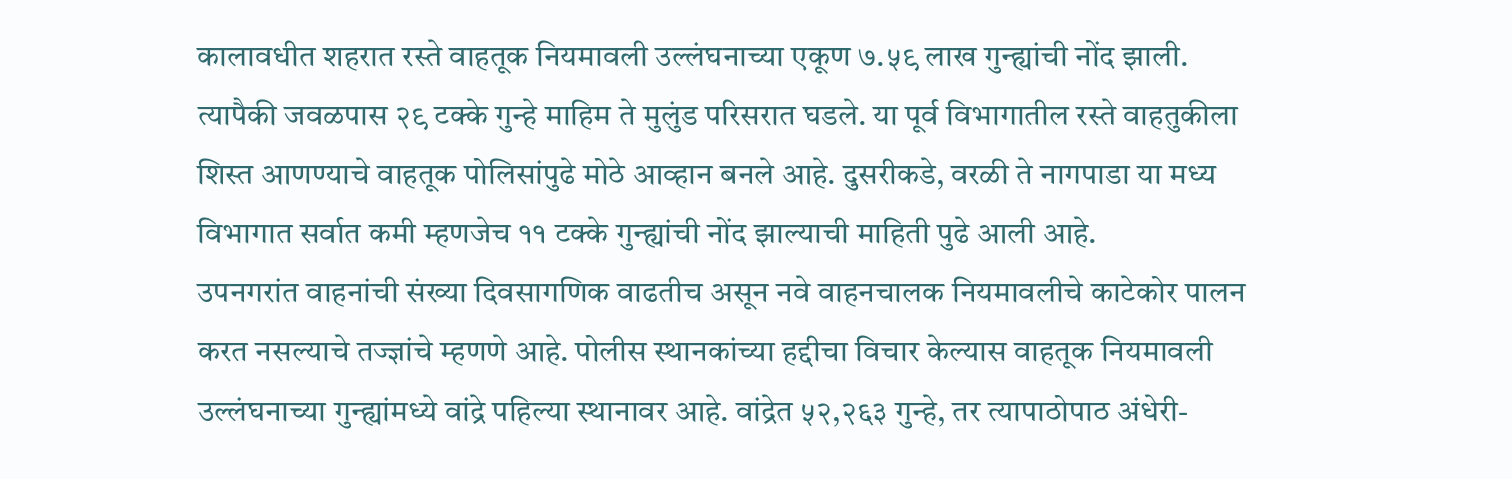कालावधीत शहरात रस्ते वाहतूक नियमावली उल्लंघनाच्या एकूण ७.५९ लाख गुन्ह्यांची नोंद झाली. त्यापैकी जवळपास २९ टक्के गुन्हे माहिम ते मुलुंड परिसरात घडले. या पूर्व विभागातील रस्ते वाहतुकीला शिस्त आणण्याचे वाहतूक पोलिसांपुढे मोठे आव्हान बनले आहे. दुसरीकडे, वरळी ते नागपाडा या मध्य विभागात सर्वात कमी म्हणजेच ११ टक्के गुन्ह्यांची नोंद झाल्याची माहिती पुढे आली आहे.
उपनगरांत वाहनांची संख्या दिवसागणिक वाढतीच असून नवे वाहनचालक नियमावलीचे काटेकोर पालन करत नसल्याचे तज्ज्ञांचे म्हणणे आहे. पोलीस स्थानकांच्या हद्दीचा विचार केल्यास वाहतूक नियमावली उल्लंघनाच्या गुन्ह्यांमध्ये वांद्रे पहिल्या स्थानावर आहे. वांद्रेत ५२,२६३ गुन्हे, तर त्यापाठोपाठ अंधेरी-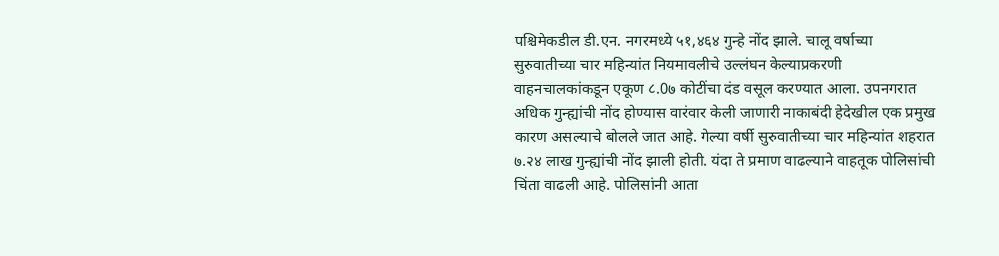पश्चिमेकडील डी.एन. नगरमध्ये ५१,४६४ गुन्हे नोंद झाले. चालू वर्षाच्या सुरुवातीच्या चार महिन्यांत नियमावलीचे उल्लंघन केल्याप्रकरणी वाहनचालकांकडून एकूण ८.0७ कोटींचा दंड वसूल करण्यात आला. उपनगरात अधिक गुन्ह्यांची नोंद होण्यास वारंवार केली जाणारी नाकाबंदी हेदेखील एक प्रमुख कारण असल्याचे बोलले जात आहे. गेल्या वर्षी सुरुवातीच्या चार महिन्यांत शहरात ७.२४ लाख गुन्ह्यांची नोंद झाली होती. यंदा ते प्रमाण वाढल्याने वाहतूक पोलिसांची चिंता वाढली आहे. पोलिसांनी आता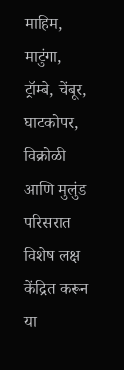माहिम, माटुंगा, ट्रॉम्बे, चेंबूर, घाटकोपर, विक्रोळी आणि मुलुंड परिसरात विशेष लक्ष केंद्रित करून या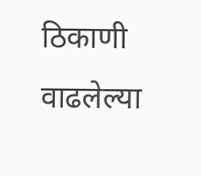ठिकाणी वाढलेल्या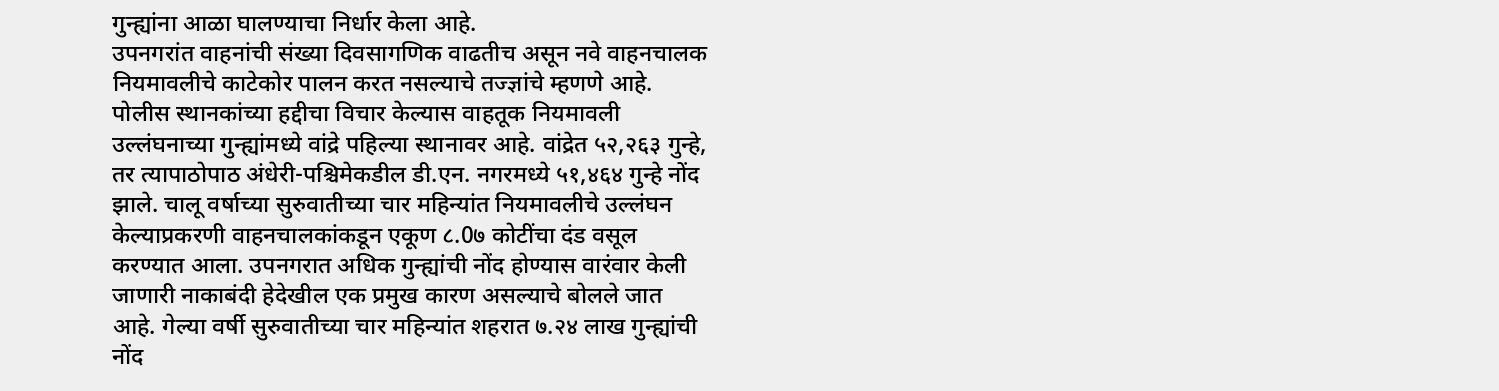गुन्ह्यांना आळा घालण्याचा निर्धार केला आहे.
उपनगरांत वाहनांची संख्या दिवसागणिक वाढतीच असून नवे वाहनचालक नियमावलीचे काटेकोर पालन करत नसल्याचे तज्ज्ञांचे म्हणणे आहे. पोलीस स्थानकांच्या हद्दीचा विचार केल्यास वाहतूक नियमावली उल्लंघनाच्या गुन्ह्यांमध्ये वांद्रे पहिल्या स्थानावर आहे. वांद्रेत ५२,२६३ गुन्हे, तर त्यापाठोपाठ अंधेरी-पश्चिमेकडील डी.एन. नगरमध्ये ५१,४६४ गुन्हे नोंद झाले. चालू वर्षाच्या सुरुवातीच्या चार महिन्यांत नियमावलीचे उल्लंघन केल्याप्रकरणी वाहनचालकांकडून एकूण ८.0७ कोटींचा दंड वसूल करण्यात आला. उपनगरात अधिक गुन्ह्यांची नोंद होण्यास वारंवार केली जाणारी नाकाबंदी हेदेखील एक प्रमुख कारण असल्याचे बोलले जात आहे. गेल्या वर्षी सुरुवातीच्या चार महिन्यांत शहरात ७.२४ लाख गुन्ह्यांची नोंद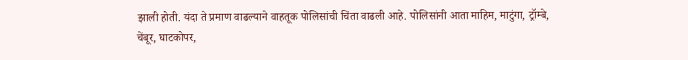झाली होती. यंदा ते प्रमाण वाढल्याने वाहतूक पोलिसांची चिंता वाढली आहे. पोलिसांनी आता माहिम, माटुंगा, ट्रॉम्बे, चेंबूर, घाटकोपर,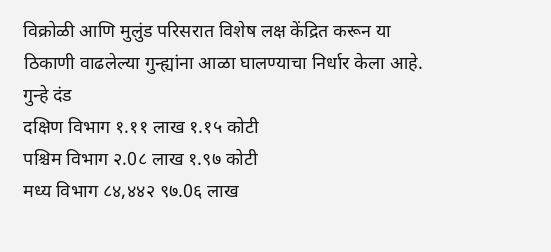विक्रोळी आणि मुलुंड परिसरात विशेष लक्ष केंद्रित करून या ठिकाणी वाढलेल्या गुन्ह्यांना आळा घालण्याचा निर्धार केला आहे.
गुन्हे दंड
दक्षिण विभाग १.११ लाख १.१५ कोटी
पश्चिम विभाग २.0८ लाख १.९७ कोटी
मध्य विभाग ८४,४४२ ९७.0६ लाख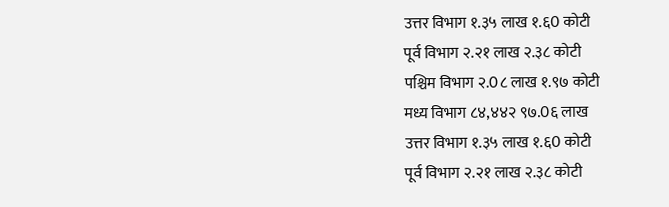उत्तर विभाग १.३५ लाख १.६0 कोटी
पूर्व विभाग २.२१ लाख २.३८ कोटी
पश्चिम विभाग २.0८ लाख १.९७ कोटी
मध्य विभाग ८४,४४२ ९७.0६ लाख
उत्तर विभाग १.३५ लाख १.६0 कोटी
पूर्व विभाग २.२१ लाख २.३८ कोटी